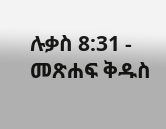ሉቃስ 8:31 - መጽሐፍ ቅዱስ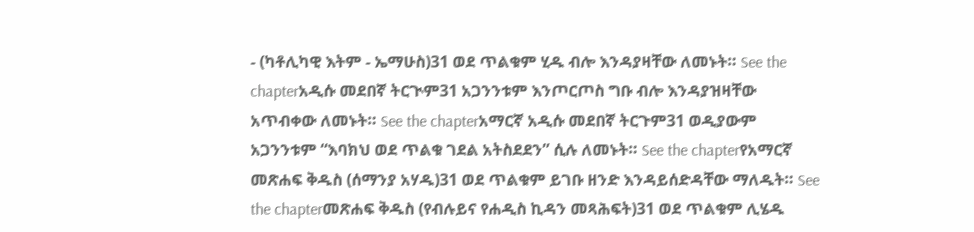- (ካቶሊካዊ እትም - ኤማሁስ)31 ወደ ጥልቁም ሂዱ ብሎ እንዳያዛቸው ለመኑት። See the chapterአዲሱ መደበኛ ትርጒም31 አጋንንቱም እንጦርጦስ ግቡ ብሎ እንዳያዝዛቸው አጥብቀው ለመኑት። See the chapterአማርኛ አዲሱ መደበኛ ትርጉም31 ወዲያውም አጋንንቱም “እባክህ ወደ ጥልቁ ገደል አትስደደን” ሲሉ ለመኑት። See the chapterየአማርኛ መጽሐፍ ቅዱስ (ሰማንያ አሃዱ)31 ወደ ጥልቁም ይገቡ ዘንድ እንዳይሰድዳቸው ማለዱት። See the chapterመጽሐፍ ቅዱስ (የብሉይና የሐዲስ ኪዳን መጻሕፍት)31 ወደ ጥልቁም ሊሄዱ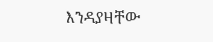እንዳያዛቸው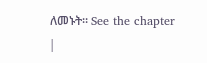ለመኑት። See the chapter |